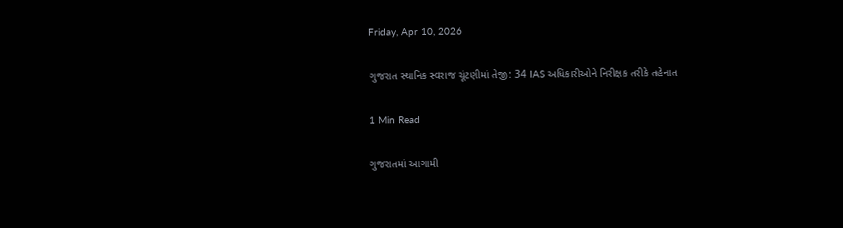Friday, Apr 10, 2026

ગુજરાત સ્થાનિક સ્વરાજ ચૂંટણીમાં તેજી: 34 IAS અધિકારીઓને નિરીક્ષક તરીકે તહેનાત

1 Min Read

ગુજરાતમાં આગામી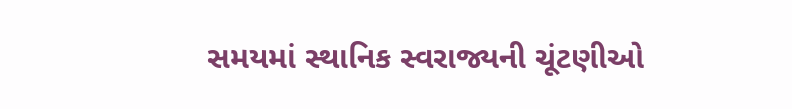સમયમાં સ્થાનિક સ્વરાજ્યની ચૂંટણીઓ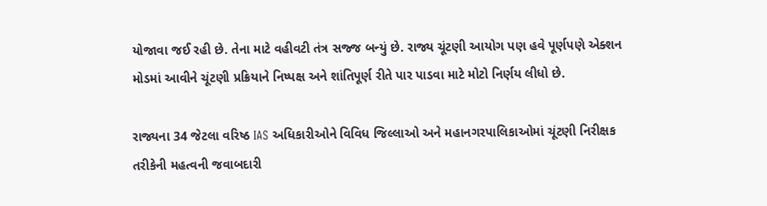યોજાવા જઈ રહી છે. તેના માટે વહીવટી તંત્ર સજ્જ બન્યું છે. રાજ્ય ચૂંટણી આયોગ પણ હવે પૂર્ણપણે એક્શન મોડમાં આવીને ચૂંટણી પ્રક્રિયાને નિષ્પક્ષ અને શાંતિપૂર્ણ રીતે પાર પાડવા માટે મોટો નિર્ણય લીધો છે.

રાજ્યના 34 જેટલા વરિષ્ઠ IAS અધિકારીઓને વિવિધ જિલ્લાઓ અને મહાનગરપાલિકાઓમાં ચૂંટણી નિરીક્ષક તરીકેની મહત્વની જવાબદારી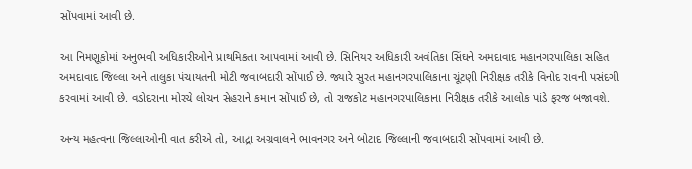સોંપવામાં આવી છે.

આ નિમણૂકોમાં અનુભવી અધિકારીઓને પ્રાથમિકતા આપવામાં આવી છે. સિનિયર અધિકારી અવંતિકા સિંઘને અમદાવાદ મહાનગરપાલિકા સહિત અમદાવાદ જિલ્લા અને તાલુકા પંચાયતની મોટી જવાબદારી સોંપાઈ છે. જ્યારે સુરત મહાનગરપાલિકાના ચૂંટણી નિરીક્ષક તરીકે વિનોદ રાવની પસંદગી કરવામાં આવી છે. વડોદરાના મોરચે લોચન સેહરાને કમાન સોંપાઈ છે, તો રાજકોટ મહાનગરપાલિકાના નિરીક્ષક તરીકે આલોક પાંડે ફરજ બજાવશે.

અન્ય મહત્વના જિલ્લાઓની વાત કરીએ તો, આદ્રા અગ્રવાલને ભાવનગર અને બોટાદ જિલ્લાની જવાબદારી સોંપવામાં આવી છે.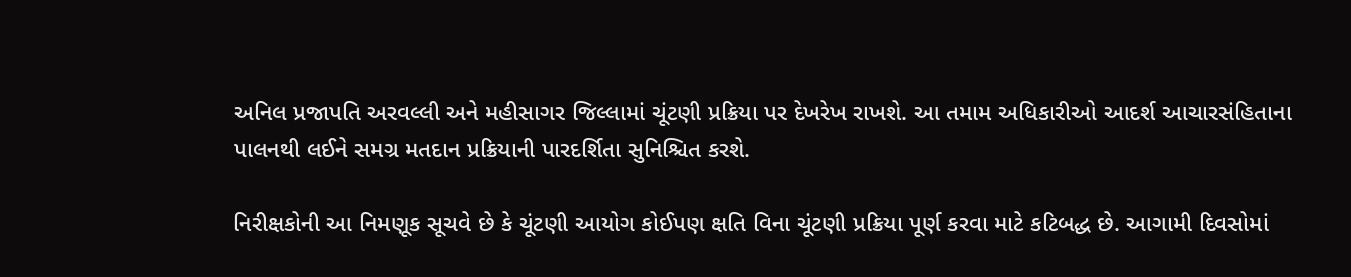અનિલ પ્રજાપતિ અરવલ્લી અને મહીસાગર જિલ્લામાં ચૂંટણી પ્રક્રિયા પર દેખરેખ રાખશે. આ તમામ અધિકારીઓ આદર્શ આચારસંહિતાના પાલનથી લઈને સમગ્ર મતદાન પ્રક્રિયાની પારદર્શિતા સુનિશ્ચિત કરશે.

નિરીક્ષકોની આ નિમણૂક સૂચવે છે કે ચૂંટણી આયોગ કોઈપણ ક્ષતિ વિના ચૂંટણી પ્રક્રિયા પૂર્ણ કરવા માટે કટિબદ્ધ છે. આગામી દિવસોમાં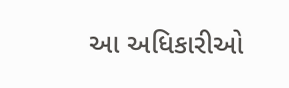આ અધિકારીઓ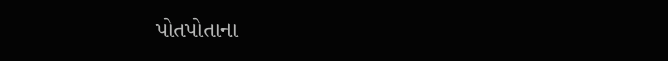પોતપોતાના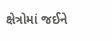ક્ષેત્રોમાં જઈને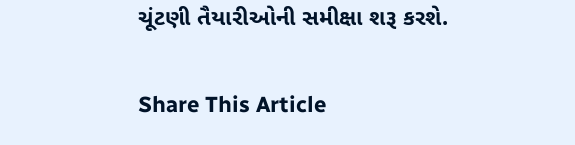ચૂંટણી તૈયારીઓની સમીક્ષા શરૂ કરશે.

Share This Article